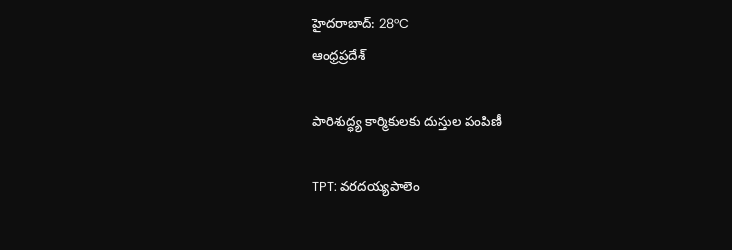హైదరాబాద్: 28°C
ఆంధ్రప్రదేశ్

పారిశుద్ధ్య కార్మికులకు దుస్తుల పంపిణీ

TPT: వరదయ్యపాలెం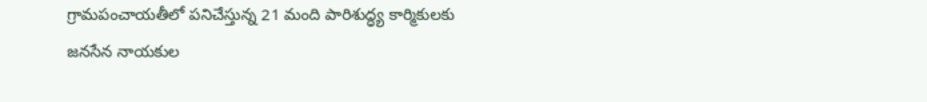గ్రామపంచాయతీలో పనిచేస్తున్న 21 మంది పారిశుద్ధ్య కార్మికులకు జనసేన నాయకుల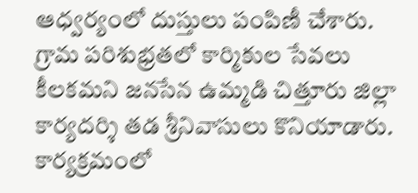ఆధ్వర్యంలో దుస్తులు పంపిణీ చేశారు. గ్రామ పరిశుభ్రతలో కార్మికుల సేవలు కీలకమని జనసేన ఉమ్మడి చిత్తూరు జిల్లా కార్యదర్శి తడ శ్రీనివాసులు కొనియాడారు. కార్యక్రమంలో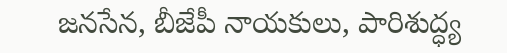జనసేన, బీజేపీ నాయకులు, పారిశుద్ధ్య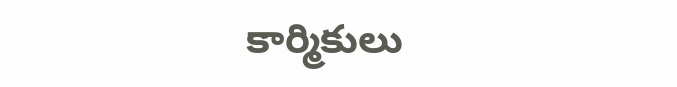కార్మికులు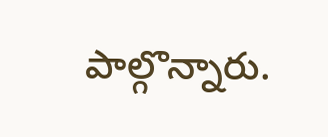పాల్గొన్నారు.